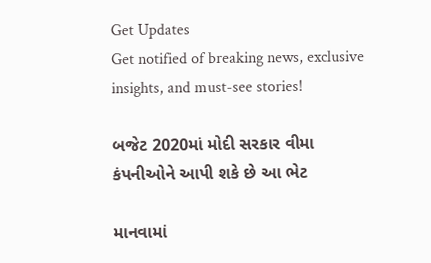Get Updates
Get notified of breaking news, exclusive insights, and must-see stories!

બજેટ 2020માં મોદી સરકાર વીમા કંપનીઓને આપી શકે છે આ ભેટ

માનવામાં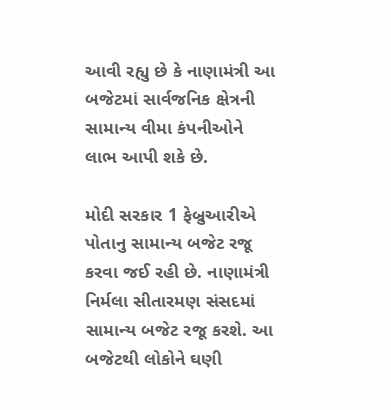આવી રહ્યુ છે કે નાણામંત્રી આ બજેટમાં સાર્વજનિક ક્ષેત્રની સામાન્ય વીમા કંપનીઓને લાભ આપી શકે છે.

મોદી સરકાર 1 ફેબ્રુઆરીએ પોતાનુ સામાન્ય બજેટ રજૂ કરવા જઈ રહી છે. નાણામંત્રી નિર્મલા સીતારમણ સંસદમાં સામાન્ય બજેટ રજૂ કરશે. આ બજેટથી લોકોને ઘણી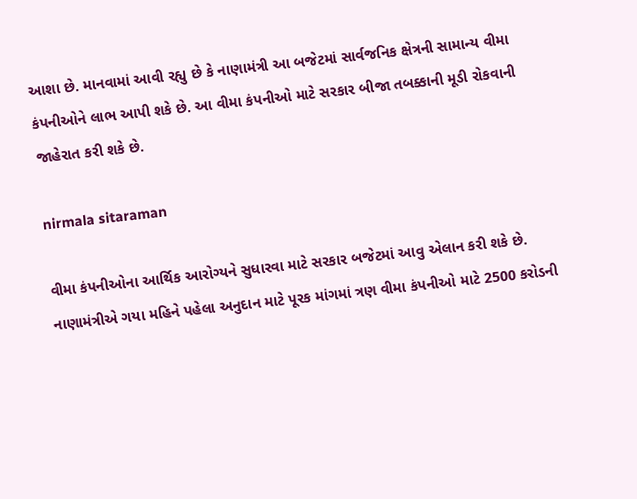આશા છે. માનવામાં આવી રહ્યુ છે કે નાણામંત્રી આ બજેટમાં સાર્વજનિક ક્ષેત્રની સામાન્ય વીમા કંપનીઓને લાભ આપી શકે છે. આ વીમા કંપનીઓ માટે સરકાર બીજા તબક્કાની મૂડી રોકવાની જાહેરાત કરી શકે છે.

nirmala sitaraman

વીમા કંપનીઓના આર્થિક આરોગ્યને સુધારવા માટે સરકાર બજેટમાં આવુ એલાન કરી શકે છે. નાણામંત્રીએ ગયા મહિને પહેલા અનુદાન માટે પૂરક માંગમાં ત્રણ વીમા કંપનીઓ માટે 2500 કરોડની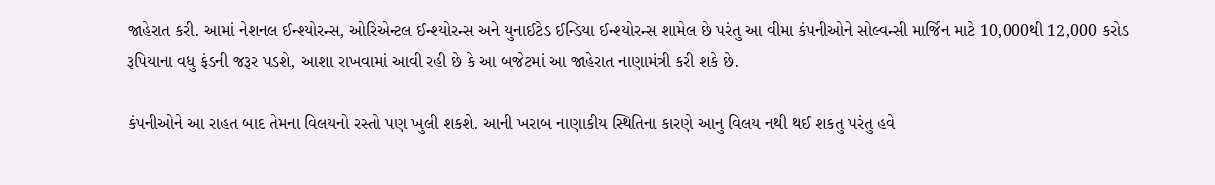જાહેરાત કરી. આમાં નેશનલ ઈન્શ્યોરન્સ, ઓરિએન્ટલ ઈન્શ્યોરન્સ અને યુનાઈટેડ ઈન્ડિયા ઈન્શ્યોરન્સ શામેલ છે પરંતુ આ વીમા કંપનીઓને સોલ્વન્સી માર્જિન માટે 10,000થી 12,000 કરોડ રૂપિયાના વધુ ફંડની જરૂર પડશે, આશા રાખવામાં આવી રહી છે કે આ બજેટમાં આ જાહેરાત નાણામંત્રી કરી શકે છે.

કંપનીઓને આ રાહત બાદ તેમના વિલયનો રસ્તો પણ ખુલી શકશે. આની ખરાબ નાણાકીય સ્થિતિના કારણે આનુ વિલય નથી થઈ શકતુ પરંતુ હવે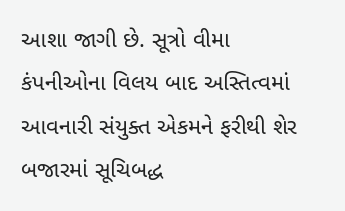આશા જાગી છે. સૂત્રો વીમા કંપનીઓના વિલય બાદ અસ્તિત્વમાં આવનારી સંયુક્ત એકમને ફરીથી શેર બજારમાં સૂચિબદ્ધ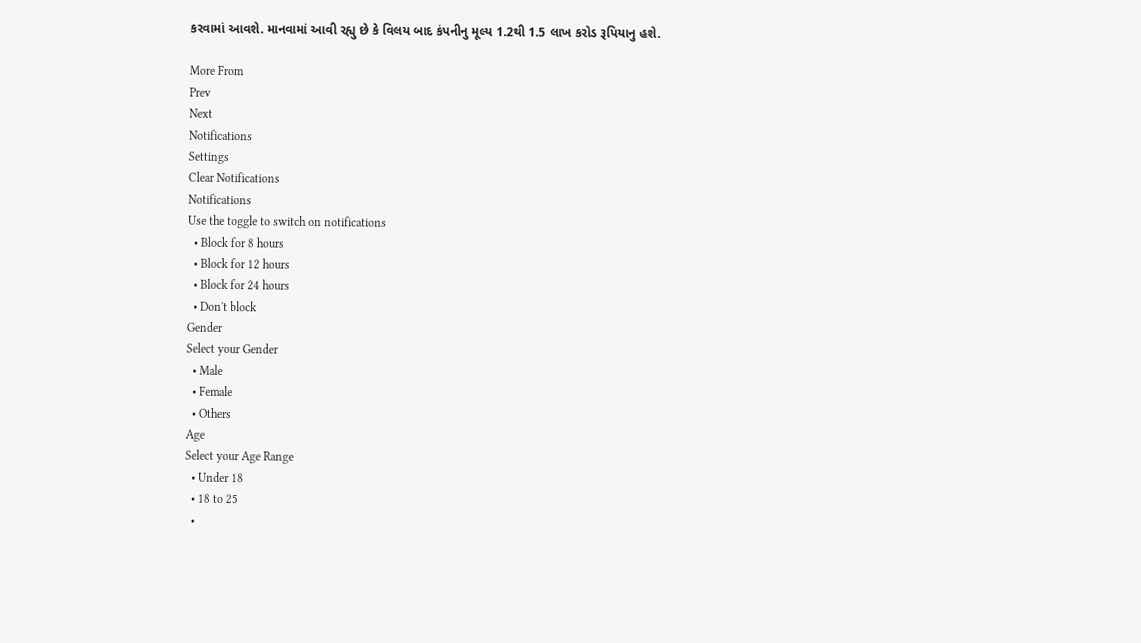કરવામાં આવશે. માનવામાં આવી રહ્યુ છે કે વિલય બાદ કંપનીનુ મૂલ્ય 1.2થી 1.5 લાખ કરોડ રૂપિયાનુ હશે.

More From
Prev
Next
Notifications
Settings
Clear Notifications
Notifications
Use the toggle to switch on notifications
  • Block for 8 hours
  • Block for 12 hours
  • Block for 24 hours
  • Don't block
Gender
Select your Gender
  • Male
  • Female
  • Others
Age
Select your Age Range
  • Under 18
  • 18 to 25
  •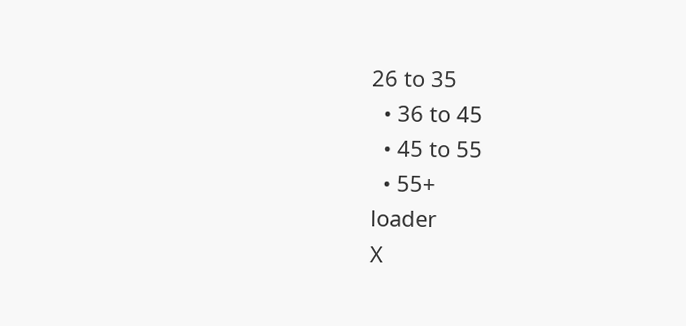26 to 35
  • 36 to 45
  • 45 to 55
  • 55+
loader
X